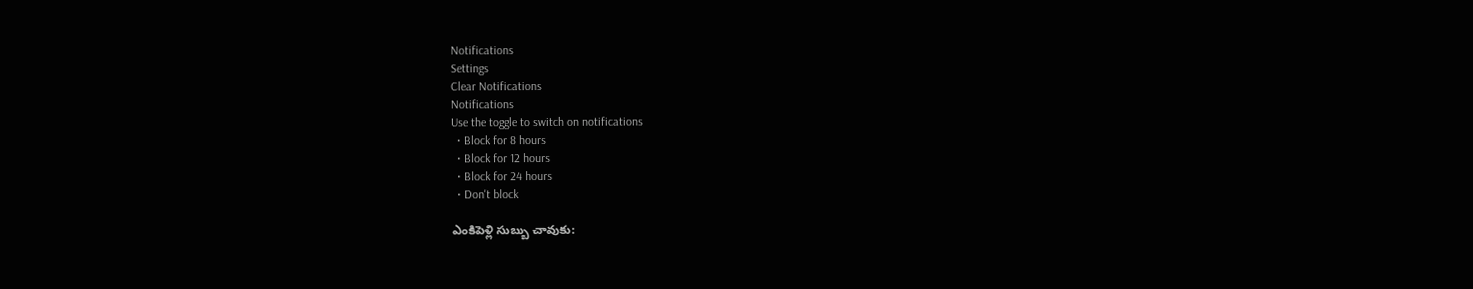Notifications
Settings
Clear Notifications
Notifications
Use the toggle to switch on notifications
  • Block for 8 hours
  • Block for 12 hours
  • Block for 24 hours
  • Don't block

ఎంకిపెళ్లి సుబ్బు చావుకు: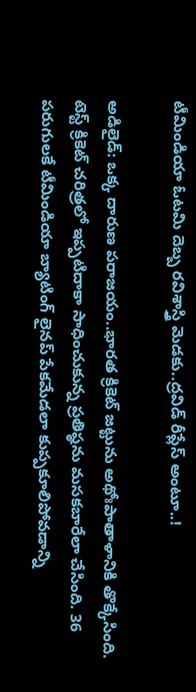టీమిండియా ఓటమి దెబ్బ రవిశాస్త్రి మెడకు..ద్రవిడ్ రీప్లేస్ అంటూ..!

అడిలైడ్: ఒక్క దారుణ పరాజయం..భారత క్రికెట్ జట్టును అథోఃపాతాళానికి తొక్కేసింది. టెస్ట్ క్రికెట్ చరిత్రలో ఇప్పటిదాకా సాధించుకున్న ప్రతిష్ఠను మసకబారేలా చేసింది. 36 పరుగులకే టీమిండియా బ్యాటింగ్ లైనప్ పేకమేడలా కుప్పకూలిపోవడాన్ని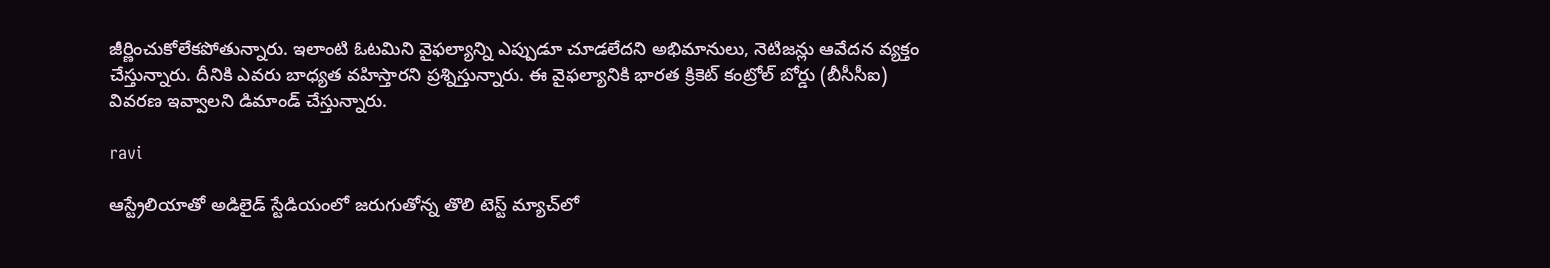జీర్ణించుకోలేకపోతున్నారు. ఇలాంటి ఓటమిని వైఫల్యాన్ని ఎప్పుడూ చూడలేదని అభిమానులు, నెటిజన్లు ఆవేదన వ్యక్తం చేస్తున్నారు. దీనికి ఎవరు బాధ్యత వహిస్తారని ప్రశ్నిస్తున్నారు. ఈ వైఫల్యానికి భారత క్రికెట్ కంట్రోల్ బోర్డు (బీసీసీఐ) వివరణ ఇవ్వాలని డిమాండ్ చేస్తున్నారు.

ravi

ఆస్ట్రేలియాతో అడిలైడ్‌ స్టేడియంలో జరుగుతోన్న తొలి టెస్ట్ మ్యాచ్‌లో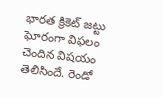భారత క్రికెట్ జట్టు ఘోరంగా విఫలం చెందిన విషయం తెలిసిందే. రెండో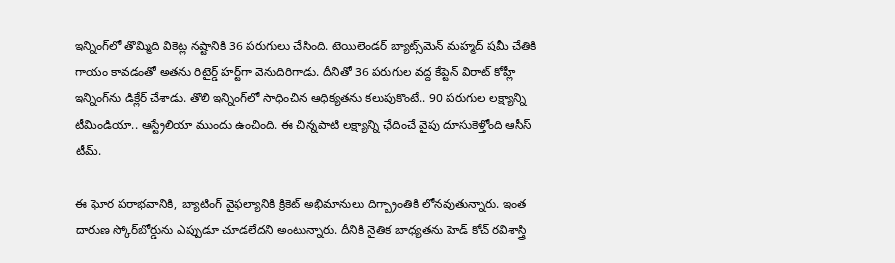ఇన్నింగ్‌లో తొమ్మిది వికెట్ల నష్టానికి 36 పరుగులు చేసింది. టెయిలెండర్ బ్యాట్స్‌మెన్ మహ్మద్ షమీ చేతికి గాయం కావడంతో అతను రిటైర్డ్ హర్ట్‌గా వెనుదిరిగాడు. దీనితో 36 పరుగుల వద్ద కేప్టెన్ విరాట్ కోహ్లీ ఇన్నింగ్‌ను డిక్లేర్ చేశాడు. తొలి ఇన్నింగ్‌లో సాధించిన ఆధిక్యతను కలుపుకొంటే.. 90 పరుగుల లక్ష్యాన్ని టీమిండియా.. ఆస్ట్రేలియా ముందు ఉంచింది. ఈ చిన్నపాటి లక్ష్యాన్ని ఛేదించే వైపు దూసుకెళ్తోంది ఆసీస్ టీమ్.

ఈ ఘోర పరాభవానికి, బ్యాటింగ్ వైఫల్యానికి క్రికెట్ అభిమానులు దిగ్బ్రాంతికి లోనవుతున్నారు. ఇంత దారుణ స్కోర్‌బోర్డును ఎప్పుడూ చూడలేదని అంటున్నారు. దీనికి నైతిక బాధ్యతను హెడ్ కోచ్ రవిశాస్త్రి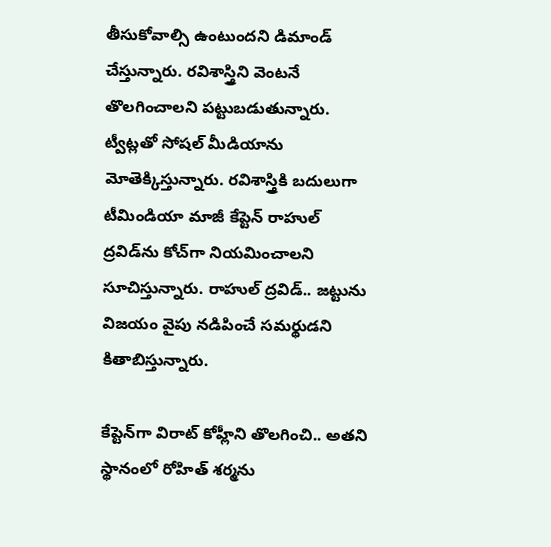తీసుకోవాల్సి ఉంటుందని డిమాండ్ చేస్తున్నారు. రవిశాస్త్రిని వెంటనే తొలగించాలని పట్టుబడుతున్నారు. ట్వీట్లతో సోషల్ మీడియాను మోతెక్కిస్తున్నారు. రవిశాస్త్రికి బదులుగా టీమిండియా మాజీ కేప్టెన్ రాహుల్ ద్రవిడ్‌ను కోచ్‌గా నియమించాలని సూచిస్తున్నారు. రాహుల్ ద్రవిడ్.. జట్టును విజయం వైపు నడిపించే సమర్థుడని కితాబిస్తున్నారు.

కేప్టెన్‌గా విరాట్ కోహ్లీని తొలగించి.. అతని స్థానంలో రోహిత్ శర్మను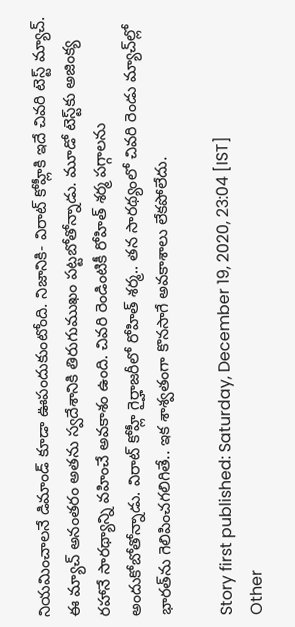నియమించాలనే డిమాండ్ కూడా ఊపందుకుంటోంది. నిజానికి- విరాట్ కోహ్లీకి ఇదే చివరి టెస్ట్ మ్యాచ్. ఈ మ్యాచ్ అనంతరం అతను స్వదేశానికి తిరుగుముఖం పట్టబోతోన్నాడు. మూడో టెస్ట్‌కు అజింక్య రహానే సారథ్యాన్ని వహించే అవకాశం ఉంది. చివరి రెండింటికీ రోహిత్ శర్మ పగ్గాలను అందుకోబోతోన్నాడు. విరాట్ కోహ్లీ గైర్హాజరీలో రోహిత్ శర్మ.. తన సారథ్యంలో చివరి రెండు మ్యాచ్‌ల్లో భారత్‌ను గెలిపించగలిగితే.. ఇక శాశ్వతంగా కొనసాగే అవకాశాలు లేకపోలేదు.

Story first published: Saturday, December 19, 2020, 23:04 [IST]
Other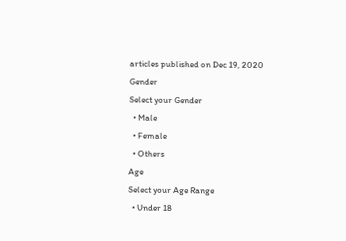articles published on Dec 19, 2020
Gender
Select your Gender
  • Male
  • Female
  • Others
Age
Select your Age Range
  • Under 18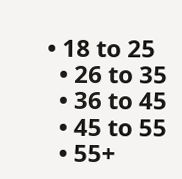• 18 to 25
  • 26 to 35
  • 36 to 45
  • 45 to 55
  • 55+